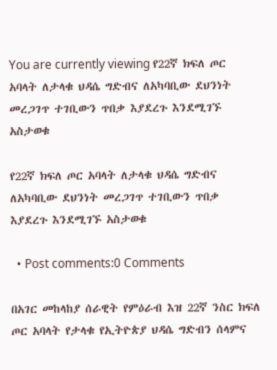You are currently viewing የ22ኛ ክፍለ ጦር አባላት ለታላቁ ህዳሴ ግድብና ለአካባቢው ደህንነት መረጋገጥ ተገቢውን ጥበቃ እያደረጉ እንደሚገኙ አስታወቁ

የ22ኛ ክፍለ ጦር አባላት ለታላቁ ህዳሴ ግድብና ለአካባቢው ደህንነት መረጋገጥ ተገቢውን ጥበቃ እያደረጉ እንደሚገኙ አስታወቁ

  • Post comments:0 Comments

በአገር መከላከያ ሰራዊት የምዕራብ እዝ 22ኛ ንስር ክፍለ ጦር አባላት የታላቁ የኢትዮጵያ ህዳሴ ግድብን ሰላምና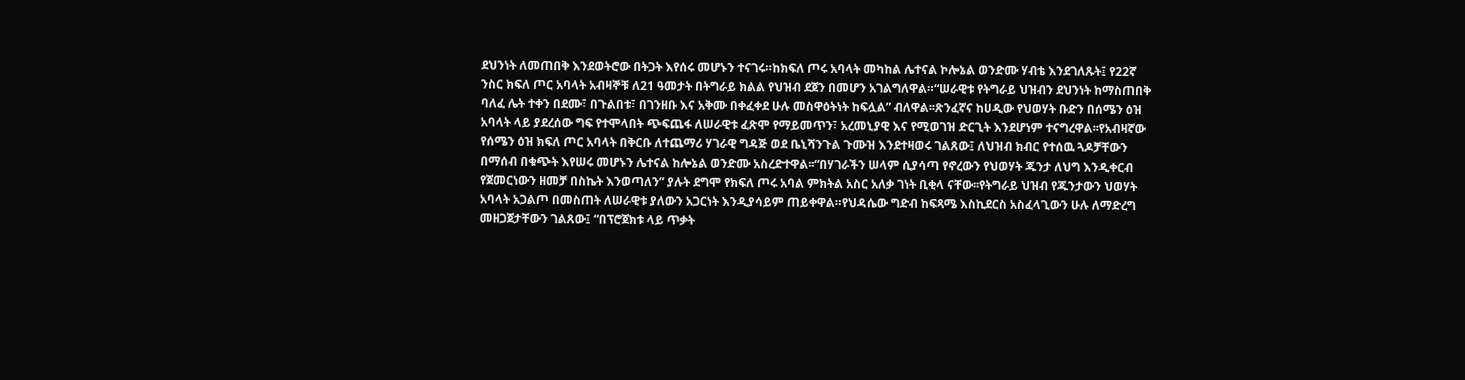ደህንነት ለመጠበቅ እንደወትሮው በትጋት እየሰሩ መሆኑን ተናገሩ።ከክፍለ ጦሩ አባላት መካከል ሌተናል ኮሎኔል ወንድሙ ሃብቴ እንደገለጹት፤ የ22ኛ ንስር ክፍለ ጦር አባላት አብዛኞቹ ለ21 ዓመታት በትግራይ ክልል የህዝብ ደጀን በመሆን አገልግለዋል።“ሠራዊቱ የትግራይ ህዝብን ደህንነት ከማስጠበቅ ባለፈ ሌት ተቀን በደሙ፣ በጉልበቱ፣ በገንዘቡ እና አቅሙ በቀፈቀደ ሁሉ መስዋዕትነት ከፍሏል” ብለዋል፡፡ጽንፈኛና ከሀዲው የህወሃት ቡድን በሰሜን ዕዝ አባላት ላይ ያደረሰው ግፍ የተሞላበት ጭፍጨፋ ለሠራዊቱ ፈጽሞ የማይመጥን፣ አረመኒያዊ እና የሚወገዝ ድርጊት እንደሆነም ተናግረዋል፡፡የአብዛኛው የሰሜን ዕዝ ክፍለ ጦር አባላት በቅርቡ ለተጨማሪ ሃገራዊ ግዳጅ ወደ ቤኒሻንጉል ጉሙዝ እንደተዛወሩ ገልጸው፤ ለህዝብ ክብር የተሰዉ ጓዶቻቸውን በማሰብ በቁጭት እየሠሩ መሆኑን ሌተናል ከሎኔል ወንድሙ አስረድተዋል፡፡“በሃገራችን ሠላም ሲያሳጣ የኖረውን የህወሃት ጁንታ ለህግ እንዲቀርብ የጀመርነውን ዘመቻ በስኬት እንወጣለን” ያሉት ደግሞ የክፍለ ጦሩ አባል ምክትል አስር አለቃ ገነት ቢቂላ ናቸው፡፡የትግራይ ህዝብ የጁንታውን ህወሃት አባላት አጋልጦ በመስጠት ለሠራዊቱ ያለውን አጋርነት እንዲያሳይም ጠይቀዋል።የህዳሴው ግድብ ከፍጻሜ እስኪደርስ አስፈላጊውን ሁሉ ለማድረግ መዘጋጀታቸውን ገልጸው፤ “በፕሮጀክቱ ላይ ጥቃት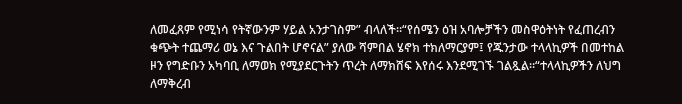ለመፈጸም የሚነሳ የትኛውንም ሃይል አንታገስም” ብላለች።“የሰሜን ዕዝ አባሎቻችን መስዋዕትነት የፈጠረብን ቁጭት ተጨማሪ ወኔ እና ጉልበት ሆኖናል” ያለው ሻምበል ሄኖክ ተክለማርያም፤ የጁንታው ተላላኪዎች በመተከል ዞን የግድቡን አካባቢ ለማወክ የሚያደርጉትን ጥረት ለማክሸፍ እየሰሩ እንደሚገኙ ገልጿል።“ተላላኪዎችን ለህግ ለማቅረብ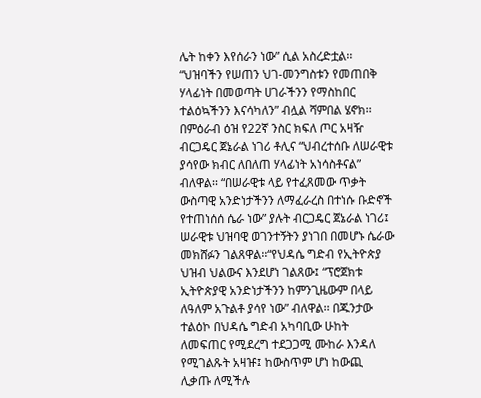ሌት ከቀን እየሰራን ነው” ሲል አስረድቷል፡፡“ህዝባችን የሠጠን ህገ-መንግስቱን የመጠበቅ ሃላፊነት በመወጣት ሀገራችንን የማስከበር ተልዕኳችንን እናሳካለን” ብሏል ሻምበል ሄኖክ፡፡በምዕራብ ዕዝ የ22ኛ ንስር ክፍለ ጦር አዛዥ ብርጋዴር ጀኔራል ነገሪ ቶሊና “ህብረተሰቡ ለሠራዊቱ ያሳየው ክብር ለበለጠ ሃላፊነት አነሳስቶናል” ብለዋል፡፡ “በሠራዊቱ ላይ የተፈጸመው ጥቃት ውስጣዊ አንድነታችንን ለማፈራረስ በተነሱ ቡድኖች የተጠነሰሰ ሴራ ነው” ያሉት ብርጋዴር ጀኔራል ነገሪ፤ ሠራዊቱ ህዝባዊ ወገንተኝትን ያነገበ በመሆኑ ሴራው መክሸፉን ገልጸዋል፡፡“የህዳሴ ግድብ የኢትዮጵያ ህዝብ ህልውና እንደሆነ ገልጸው፤ “ፕሮጀክቱ ኢትዮጵያዊ አንድነታችንን ከምንጊዜውም በላይ ለዓለም አጉልቶ ያሳየ ነው” ብለዋል፡፡ በጁንታው ተልዕኮ በህዳሴ ግድብ አካባቢው ሁከት ለመፍጠር የሚደረግ ተደጋጋሚ ሙከራ እንዳለ የሚገልጹት አዛዡ፤ ከውስጥም ሆነ ከውጪ ሊቃጡ ለሚችሉ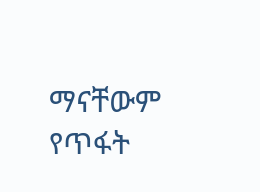ማናቸውም የጥፋት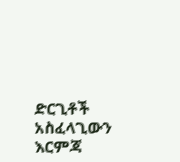ድርጊቶች አስፈላጊውን እርምጃ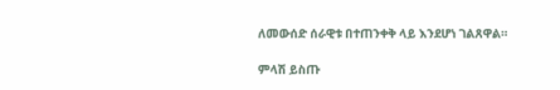ለመውሰድ ሰራዊቱ በተጠንቀቅ ላይ እንደሆነ ገልጸዋል።

ምላሽ ይስጡ